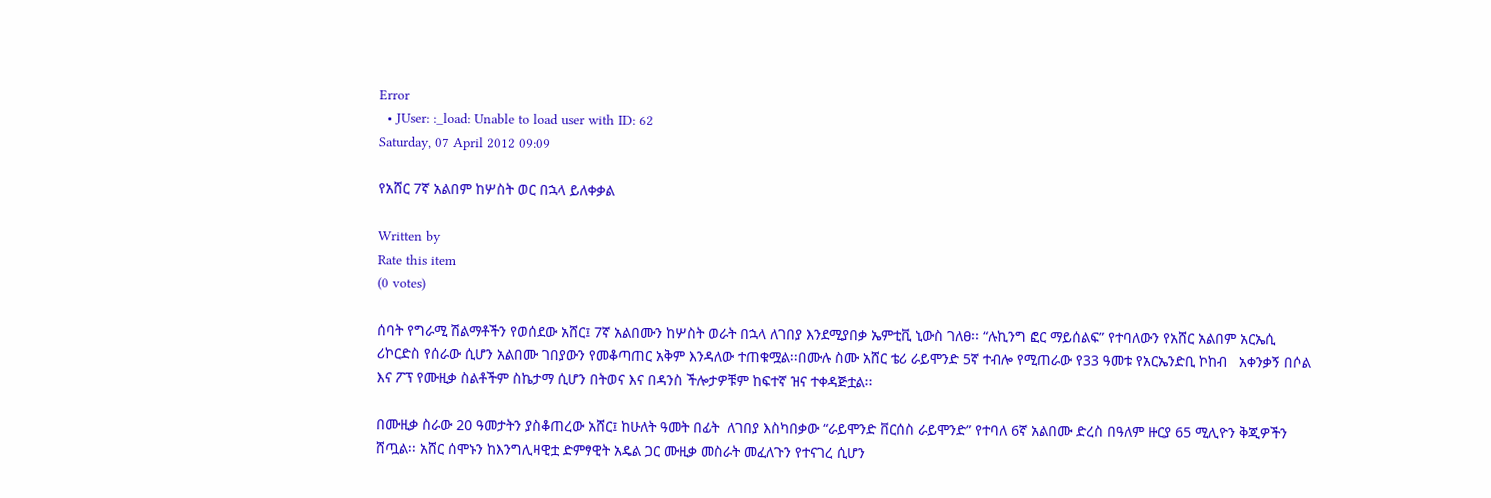Error
  • JUser: :_load: Unable to load user with ID: 62
Saturday, 07 April 2012 09:09

የአሸር 7ኛ አልበም ከሦስት ወር በኋላ ይለቀቃል

Written by
Rate this item
(0 votes)

ሰባት የግራሚ ሽልማቶችን የወሰደው አሸር፤ 7ኛ አልበሙን ከሦስት ወራት በኋላ ለገበያ እንደሚያበቃ ኤምቲቪ ኒውስ ገለፀ፡፡ “ሉኪንግ ፎር ማይሰልፍ” የተባለውን የአሸር አልበም አርኤሲ ሪኮርድስ የሰራው ሲሆን አልበሙ ገበያውን የመቆጣጠር አቅም እንዳለው ተጠቁሟል፡፡በሙሉ ስሙ አሸር ቴሪ ራይሞንድ 5ኛ ተብሎ የሚጠራው የ33 ዓመቱ የአርኤንድቢ ኮከብ   አቀንቃኝ በሶል እና ፖፕ የሙዚቃ ስልቶችም ስኬታማ ሲሆን በትወና እና በዳንስ ችሎታዎቹም ከፍተኛ ዝና ተቀዳጅቷል፡፡

በሙዚቃ ስራው 20 ዓመታትን ያስቆጠረው አሸር፤ ከሁለት ዓመት በፊት  ለገበያ እስካበቃው “ራይሞንድ ቨርሰስ ራይሞንድ” የተባለ 6ኛ አልበሙ ድረስ በዓለም ዙርያ 65 ሚሊዮን ቅጂዎችን ሸጧል፡፡ አሸር ሰሞኑን ከእንግሊዛዊቷ ድምፃዊት አዴል ጋር ሙዚቃ መስራት መፈለጉን የተናገረ ሲሆን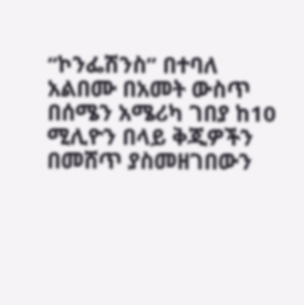“ኮንፌሽንስ” በተባለ አልበሙ በአመት ውስጥ በሰሜን አሜሪካ ገበያ ከ10 ሚሊዮን በላይ ቅጂዎችን በመሸጥ ያስመዘገበውን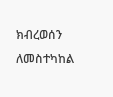ክብረወሰን ለመስተካከል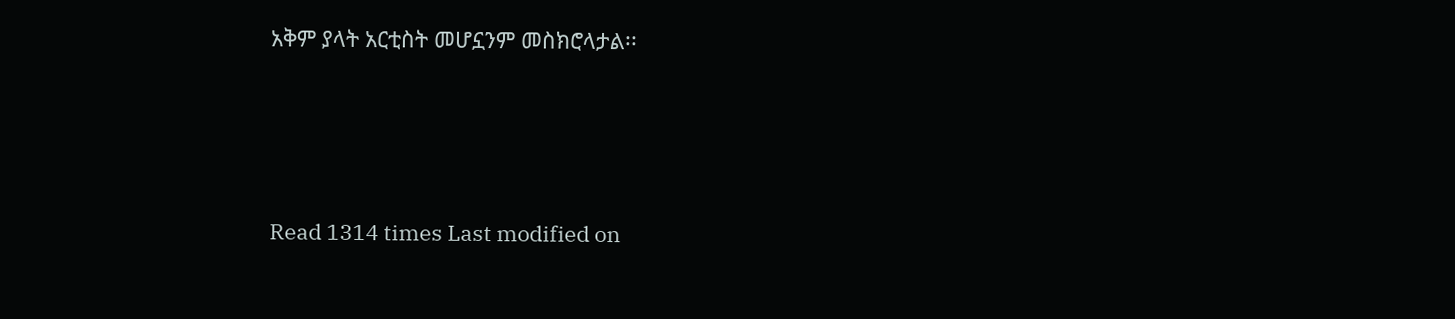አቅም ያላት አርቲስት መሆኗንም መስክሮላታል፡፡







Read 1314 times Last modified on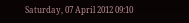Saturday, 07 April 2012 09:10